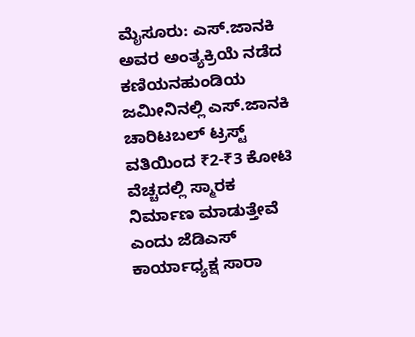ಮೈಸೂರು: ಎಸ್.ಜಾನಕಿ ಅವರ ಅಂತ್ಯಕ್ರಿಯೆ ನಡೆದ ಕಣಿಯನಹುಂಡಿಯ ಜಮೀನಿನಲ್ಲಿ ಎಸ್.ಜಾನಕಿ ಚಾರಿಟಬಲ್ ಟ್ರಸ್ಟ್ ವತಿಯಿಂದ ₹2-₹3 ಕೋಟಿ ವೆಚ್ಚದಲ್ಲಿ ಸ್ಮಾರಕ ನಿರ್ಮಾಣ ಮಾಡುತ್ತೇವೆ ಎಂದು ಜೆಡಿಎಸ್ ಕಾರ್ಯಾಧ್ಯಕ್ಷ ಸಾರಾ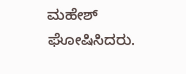ಮಹೇಶ್ ಘೋಷಿಸಿದರು.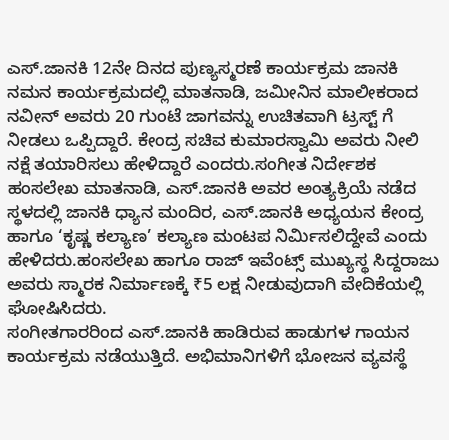ಎಸ್.ಜಾನಕಿ 12ನೇ ದಿನದ ಪುಣ್ಯಸ್ಮರಣೆ ಕಾರ್ಯಕ್ರಮ ಜಾನಕಿ ನಮನ ಕಾರ್ಯಕ್ರಮದಲ್ಲಿ ಮಾತನಾಡಿ, ಜಮೀನಿನ ಮಾಲೀಕರಾದ ನವೀನ್ ಅವರು 20 ಗುಂಟೆ ಜಾಗವನ್ನು ಉಚಿತವಾಗಿ ಟ್ರಸ್ಟ್ ಗೆ ನೀಡಲು ಒಪ್ಪಿದ್ದಾರೆ. ಕೇಂದ್ರ ಸಚಿವ ಕುಮಾರಸ್ವಾಮಿ ಅವರು ನೀಲಿ ನಕ್ಷೆ ತಯಾರಿಸಲು ಹೇಳಿದ್ದಾರೆ ಎಂದರು.ಸಂಗೀತ ನಿರ್ದೇಶಕ ಹಂಸಲೇಖ ಮಾತನಾಡಿ, ಎಸ್.ಜಾನಕಿ ಅವರ ಅಂತ್ಯಕ್ರಿಯೆ ನಡೆದ ಸ್ಥಳದಲ್ಲಿ ಜಾನಕಿ ಧ್ಯಾನ ಮಂದಿರ, ಎಸ್.ಜಾನಕಿ ಅಧ್ಯಯನ ಕೇಂದ್ರ ಹಾಗೂ ‘ಕೃಷ್ಣ ಕಲ್ಯಾಣ’ ಕಲ್ಯಾಣ ಮಂಟಪ ನಿರ್ಮಿಸಲಿದ್ದೇವೆ ಎಂದು ಹೇಳಿದರು.ಹಂಸಲೇಖ ಹಾಗೂ ರಾಜ್ ಇವೆಂಟ್ಸ್ ಮುಖ್ಯಸ್ಥ ಸಿದ್ದರಾಜು ಅವರು ಸ್ಮಾರಕ ನಿರ್ಮಾಣಕ್ಕೆ ₹5 ಲಕ್ಷ ನೀಡುವುದಾಗಿ ವೇದಿಕೆಯಲ್ಲಿ ಘೋಷಿಸಿದರು.
ಸಂಗೀತಗಾರರಿಂದ ಎಸ್.ಜಾನಕಿ ಹಾಡಿರುವ ಹಾಡುಗಳ ಗಾಯನ ಕಾರ್ಯಕ್ರಮ ನಡೆಯುತ್ತಿದೆ. ಅಭಿಮಾನಿಗಳಿಗೆ ಭೋಜನ ವ್ಯವಸ್ಥೆ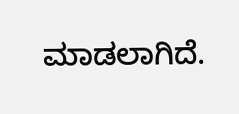ಮಾಡಲಾಗಿದೆ.